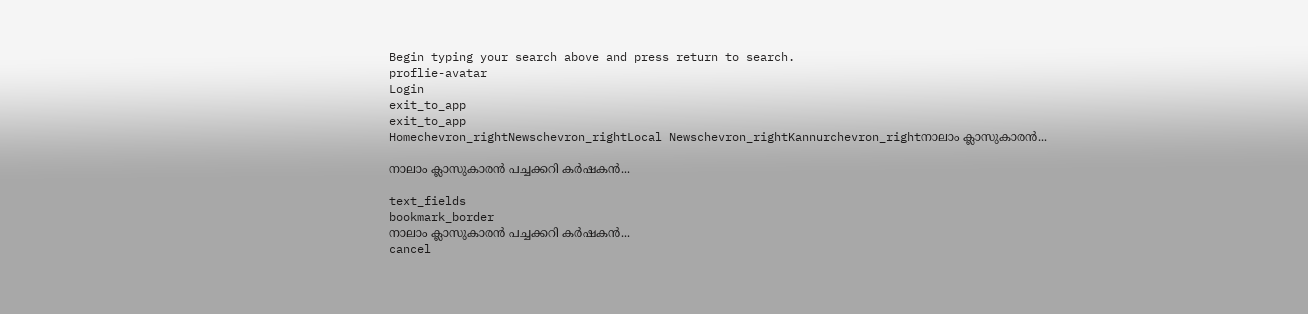Begin typing your search above and press return to search.
proflie-avatar
Login
exit_to_app
exit_to_app
Homechevron_rightNewschevron_rightLocal Newschevron_rightKannurchevron_rightനാലാം ക്ലാസുകാരൻ...

നാലാം ക്ലാസുകാരൻ പച്ചക്കറി കർഷകൻ...

text_fields
bookmark_border
നാലാം ക്ലാസുകാരൻ പച്ചക്കറി കർഷകൻ...
cancel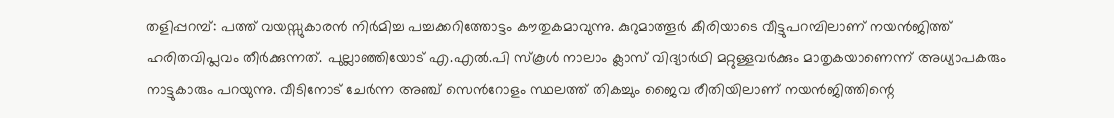തളിപ്പറമ്പ്: പത്ത് വയസ്സുകാരൻ നിർമിച്ച പച്ചക്കറിത്തോട്ടം കൗതുകമാവുന്നു. കുറുമാത്തൂർ കീരിയാടെ വീട്ടുപറമ്പിലാണ് നയൻജിത്ത് ഹരിതവിപ്ലവം തീർക്കുന്നത്. പുല്ലാഞ്ഞിയോട് എ.എൽ.പി സ്കൂൾ നാലാം ക്ലാസ് വിദ്യാർഥി മറ്റുള്ളവർക്കും മാതൃകയാണെന്ന് അധ്യാപകരും നാട്ടുകാരും പറയുന്നു. വീടിനോട് ചേർന്ന അഞ്ച് സെന്‍റോളം സ്ഥലത്ത് തികച്ചും ജൈവ രീതിയിലാണ് നയൻജിത്തിന്റെ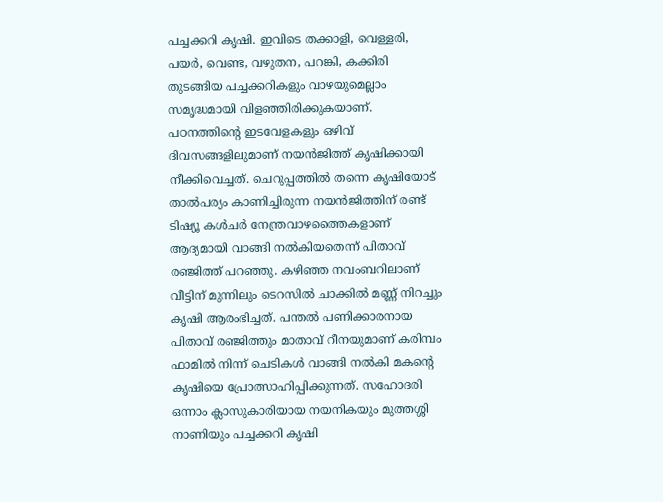പച്ചക്കറി കൃഷി. ഇവിടെ തക്കാളി, വെള്ളരി, പയർ, വെണ്ട, വഴുതന, പറങ്കി, കക്കിരി തുടങ്ങിയ പച്ചക്കറികളും വാഴയുമെല്ലാം സമൃദ്ധമായി വിളഞ്ഞിരിക്കുകയാണ്. പഠനത്തിന്റെ ഇടവേളകളും ഒഴിവ് ദിവസങ്ങളിലുമാണ് നയൻജിത്ത് കൃഷിക്കായി നീക്കിവെച്ചത്. ചെറുപ്പത്തിൽ തന്നെ കൃഷിയോട് താൽപര്യം കാണിച്ചിരുന്ന നയൻജിത്തിന് രണ്ട് ടിഷ്യൂ കൾചർ നേന്ത്രവാഴത്തൈകളാണ് ആദ്യമായി വാങ്ങി നൽകിയതെന്ന് പിതാവ് രഞ്ജിത്ത് പറഞ്ഞു. കഴിഞ്ഞ നവംബറിലാണ് വീട്ടിന് മുന്നിലും ടെറസിൽ ചാക്കിൽ മണ്ണ് നിറച്ചും കൃഷി ആരംഭിച്ചത്. പന്തൽ പണിക്കാരനായ പിതാവ് രഞ്ജിത്തും മാതാവ് റീനയുമാണ് കരിമ്പം ഫാമിൽ നിന്ന് ചെടികൾ വാങ്ങി നൽകി മകന്റെ കൃഷിയെ പ്രോത്സാഹിപ്പിക്കുന്നത്. സഹോദരി ഒന്നാം ക്ലാസുകാരിയായ നയനികയും മുത്തശ്ശി നാണിയും പച്ചക്കറി കൃഷി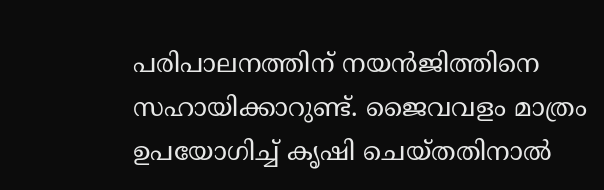പരിപാലനത്തിന് നയൻജിത്തിനെ സഹായിക്കാറുണ്ട്. ജൈവവളം മാത്രം ഉപയോഗിച്ച് കൃഷി ചെയ്തതിനാൽ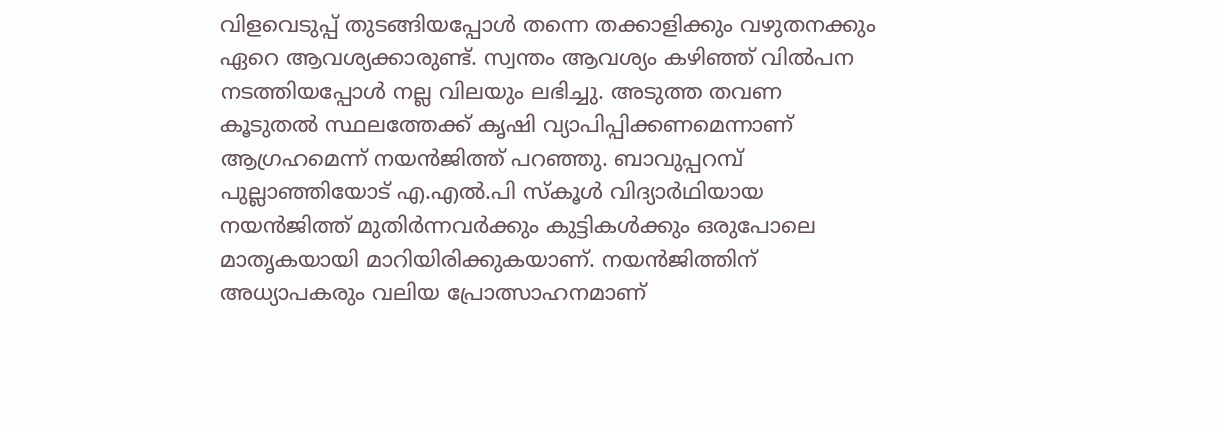വിളവെടുപ്പ് തുടങ്ങിയപ്പോൾ തന്നെ തക്കാളിക്കും വഴുതനക്കും ഏറെ ആവശ്യക്കാരുണ്ട്. സ്വന്തം ആവശ്യം കഴിഞ്ഞ് വിൽപന നടത്തിയപ്പോൾ നല്ല വിലയും ലഭിച്ചു. അടുത്ത തവണ കൂടുതൽ സ്ഥലത്തേക്ക് കൃഷി വ്യാപിപ്പിക്കണമെന്നാണ് ആഗ്രഹമെന്ന് നയൻജിത്ത് പറഞ്ഞു. ബാവുപ്പറമ്പ് പുല്ലാഞ്ഞിയോട് എ.എൽ.പി സ്കൂൾ വിദ്യാർഥിയായ നയൻജിത്ത് മുതിർന്നവർക്കും കുട്ടികൾക്കും ഒരുപോലെ മാതൃകയായി മാറിയിരിക്കുകയാണ്. നയൻജിത്തിന് അധ്യാപകരും വലിയ പ്രോത്സാഹനമാണ്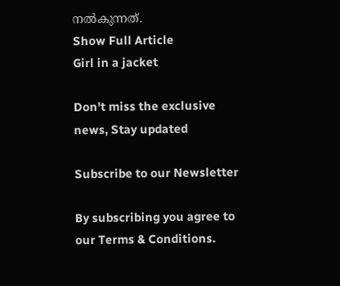നൽകുന്നത്.
Show Full Article
Girl in a jacket

Don't miss the exclusive news, Stay updated

Subscribe to our Newsletter

By subscribing you agree to our Terms & Conditions.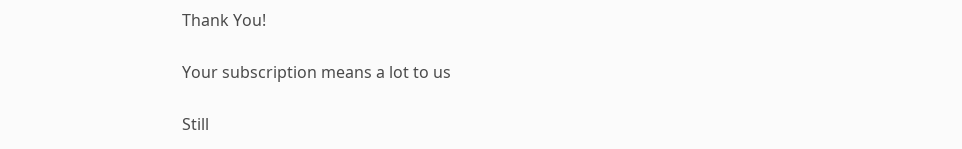Thank You!

Your subscription means a lot to us

Still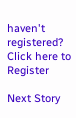haven't registered? Click here to Register

Next Story